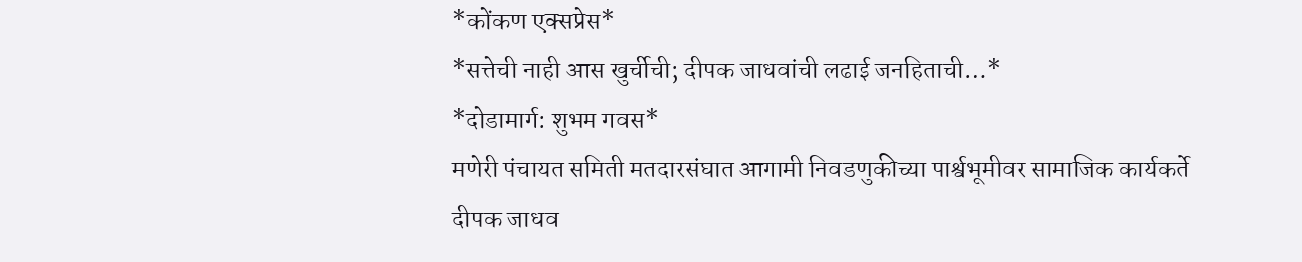*कोंकण एक्सप्रेस*
*सत्तेची नाही आस खुर्चीची; दीपक जाधवांची लढाई जनहिताची…*
*दोडामार्ग: शुभम गवस*
मणेरी पंचायत समिती मतदारसंघात आगामी निवडणुकीच्या पार्श्वभूमीवर सामाजिक कार्यकर्ते दीपक जाधव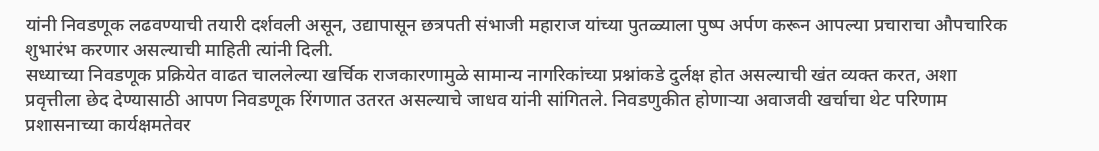यांनी निवडणूक लढवण्याची तयारी दर्शवली असून, उद्यापासून छत्रपती संभाजी महाराज यांच्या पुतळ्याला पुष्प अर्पण करून आपल्या प्रचाराचा औपचारिक शुभारंभ करणार असल्याची माहिती त्यांनी दिली.
सध्याच्या निवडणूक प्रक्रियेत वाढत चाललेल्या खर्चिक राजकारणामुळे सामान्य नागरिकांच्या प्रश्नांकडे दुर्लक्ष होत असल्याची खंत व्यक्त करत, अशा प्रवृत्तीला छेद देण्यासाठी आपण निवडणूक रिंगणात उतरत असल्याचे जाधव यांनी सांगितले. निवडणुकीत होणाऱ्या अवाजवी खर्चाचा थेट परिणाम प्रशासनाच्या कार्यक्षमतेवर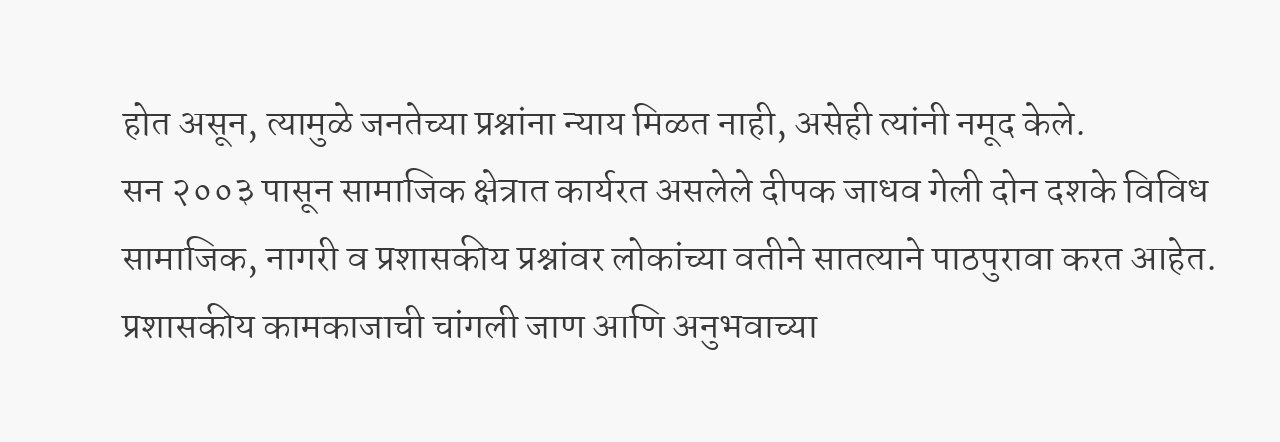होत असून, त्यामुळे जनतेच्या प्रश्नांना न्याय मिळत नाही, असेही त्यांनी नमूद केले.
सन २००३ पासून सामाजिक क्षेत्रात कार्यरत असलेले दीपक जाधव गेली दोन दशके विविध सामाजिक, नागरी व प्रशासकीय प्रश्नांवर लोकांच्या वतीने सातत्याने पाठपुरावा करत आहेत. प्रशासकीय कामकाजाची चांगली जाण आणि अनुभवाच्या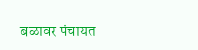बळावर पंचायत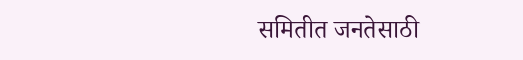समितीत जनतेसाठी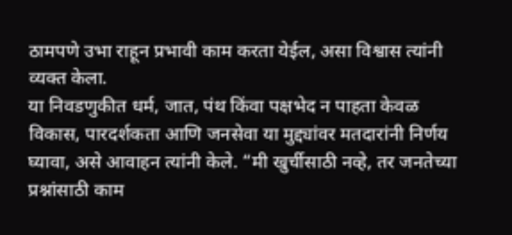ठामपणे उभा राहून प्रभावी काम करता येईल, असा विश्वास त्यांनी व्यक्त केला.
या निवडणुकीत धर्म, जात, पंथ किंवा पक्षभेद न पाहता केवळ विकास, पारदर्शकता आणि जनसेवा या मुद्द्यांवर मतदारांनी निर्णय घ्यावा, असे आवाहन त्यांनी केले. “मी खुर्चीसाठी नव्हे, तर जनतेच्या प्रश्नांसाठी काम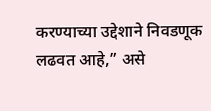करण्याच्या उद्देशाने निवडणूक लढवत आहे,” असे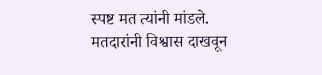स्पष्ट मत त्यांनी मांडले.
मतदारांनी विश्वास दाखवून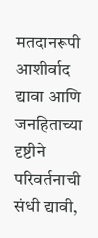मतदानरूपी आशीर्वाद द्यावा आणि जनहिताच्या दृष्टीने परिवर्तनाची संधी द्यावी,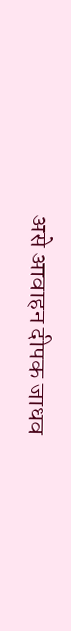असे आवाहन दीपक जाधव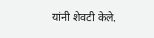यांनी शेवटी केले.